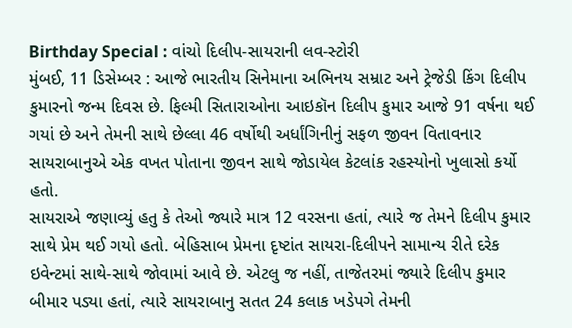Birthday Special : વાંચો દિલીપ-સાયરાની લવ-સ્ટોરી
મુંબઈ, 11 ડિસેમ્બર : આજે ભારતીય સિનેમાના અભિનય સમ્રાટ અને ટ્રેજેડી કિંગ દિલીપ કુમારનો જન્મ દિવસ છે. ફિલ્મી સિતારાઓના આઇકૉન દિલીપ કુમાર આજે 91 વર્ષના થઈ ગયાં છે અને તેમની સાથે છેલ્લા 46 વર્ષોથી અર્ધાંગિનીનું સફળ જીવન વિતાવનાર સાયરાબાનુએ એક વખત પોતાના જીવન સાથે જોડાયેલ કેટલાંક રહસ્યોનો ખુલાસો કર્યો હતો.
સાયરાએ જણાવ્યું હતુ કે તેઓ જ્યારે માત્ર 12 વરસના હતાં, ત્યારે જ તેમને દિલીપ કુમાર સાથે પ્રેમ થઈ ગયો હતો. બેહિસાબ પ્રેમના દૃષ્ટાંત સાયરા-દિલીપને સામાન્ય રીતે દરેક ઇવેન્ટમાં સાથે-સાથે જોવામાં આવે છે. એટલુ જ નહીં, તાજેતરમાં જ્યારે દિલીપ કુમાર બીમાર પડ્યા હતાં, ત્યારે સાયરાબાનુ સતત 24 કલાક ખડેપગે તેમની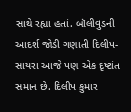સાથે રહ્યા હતાં. બૉલીવુડની આદર્શ જોડી ગણાતી દિલીપ-સાયરા આજે પણ એક દૃષ્ટાંત સમાન છે. દિલીપ કુમાર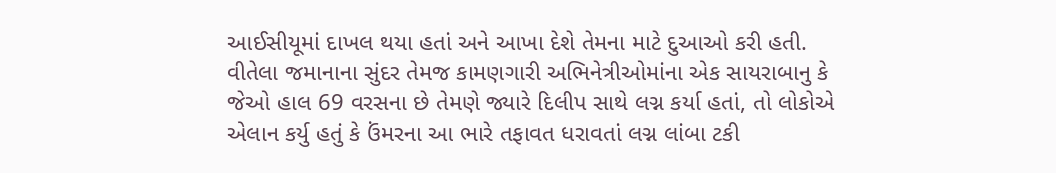આઈસીયૂમાં દાખલ થયા હતાં અને આખા દેશે તેમના માટે દુઆઓ કરી હતી.
વીતેલા જમાનાના સુંદર તેમજ કામણગારી અભિનેત્રીઓમાંના એક સાયરાબાનુ કે જેઓ હાલ 69 વરસના છે તેમણે જ્યારે દિલીપ સાથે લગ્ન કર્યા હતાં, તો લોકોએ એલાન કર્યુ હતું કે ઉંમરના આ ભારે તફાવત ધરાવતાં લગ્ન લાંબા ટકી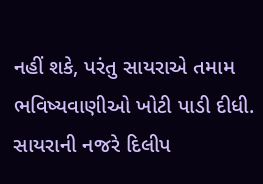નહીં શકે, પરંતુ સાયરાએ તમામ ભવિષ્યવાણીઓ ખોટી પાડી દીધી. સાયરાની નજરે દિલીપ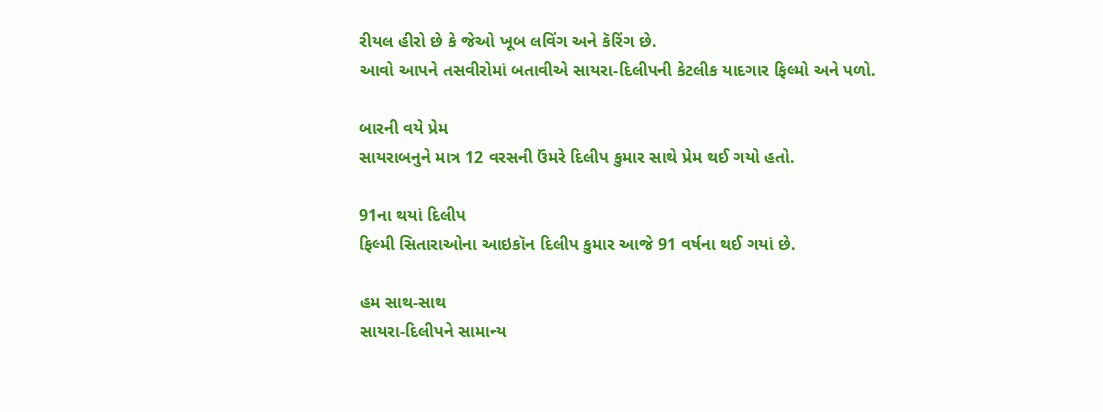રીયલ હીરો છે કે જેઓ ખૂબ લવિંગ અને કૅરિંગ છે.
આવો આપને તસવીરોમાં બતાવીએ સાયરા-દિલીપની કેટલીક યાદગાર ફિલ્મો અને પળો.

બારની વયે પ્રેમ
સાયરાબનુને માત્ર 12 વરસની ઉંમરે દિલીપ કુમાર સાથે પ્રેમ થઈ ગયો હતો.

91ના થયાં દિલીપ
ફિલ્મી સિતારાઓના આઇકૉન દિલીપ કુમાર આજે 91 વર્ષના થઈ ગયાં છે.

હમ સાથ-સાથ
સાયરા-દિલીપને સામાન્ય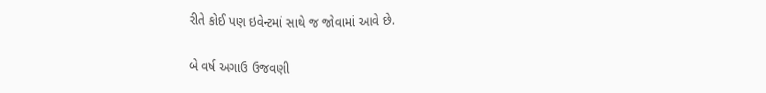રીતે કોઈ પણ ઇવેન્ટમાં સાથે જ જોવામાં આવે છે.

બે વર્ષ અગાઉ ઉજવણી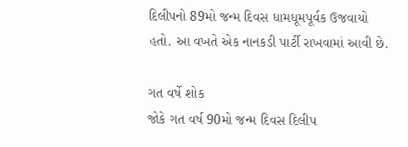દિલીપનો 89મો જન્મ દિવસ ધામધૂમપૂર્વક ઉજવાયો હતો. આ વખતે એક નાનકડી પાર્ટી રાખવામાં આવી છે.

ગત વર્ષે શોક
જોકે ગત વર્ષ 90મો જન્મ દિવસ દિલીપ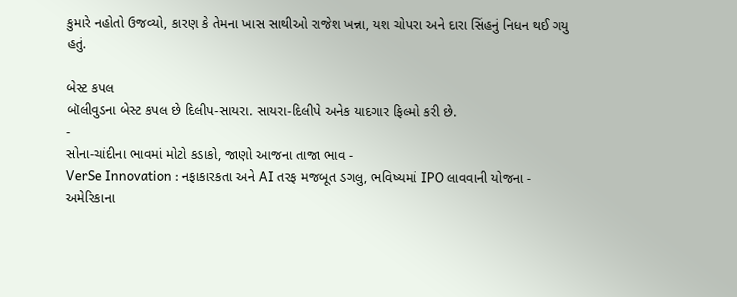કુમારે નહોતો ઉજવ્યો, કારણ કે તેમના ખાસ સાથીઓ રાજેશ ખન્ના, યશ ચોપરા અને દારા સિંહનું નિધન થઈ ગયુ હતું.

બેસ્ટ કપલ
બૉલીવુડના બેસ્ટ કપલ છે દિલીપ-સાયરા. સાયરા-દિલીપે અનેક યાદગાર ફિલ્મો કરી છે.
-
સોના-ચાંદીના ભાવમાં મોટો કડાકો, જાણો આજના તાજા ભાવ -
VerSe Innovation : નફાકારકતા અને AI તરફ મજબૂત ડગલુ, ભવિષ્યમાં IPO લાવવાની યોજના -
અમેરિકાના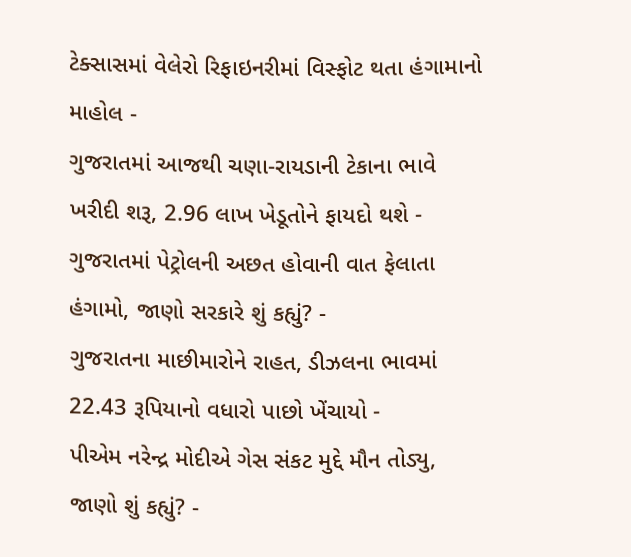ટેક્સાસમાં વેલેરો રિફાઇનરીમાં વિસ્ફોટ થતા હંગામાનો માહોલ -
ગુજરાતમાં આજથી ચણા-રાયડાની ટેકાના ભાવે ખરીદી શરૂ, 2.96 લાખ ખેડૂતોને ફાયદો થશે -
ગુજરાતમાં પેટ્રોલની અછત હોવાની વાત ફેલાતા હંગામો, જાણો સરકારે શું કહ્યું? -
ગુજરાતના માછીમારોને રાહત, ડીઝલના ભાવમાં 22.43 રૂપિયાનો વધારો પાછો ખેંચાયો -
પીએમ નરેન્દ્ર મોદીએ ગેસ સંકટ મુદ્દે મૌન તોડ્યુ, જાણો શું કહ્યું? -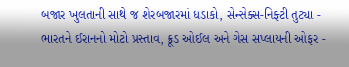બજાર ખુલતાની સાથે જ શેરબજારમાં ધડાકો, સેન્સેક્સ-નિફ્ટી તુટ્યા -
ભારતને ઈરાનનો મોટો પ્રસ્તાવ, ક્રૂડ ઓઈલ અને ગેસ સપ્લાયની ઓફર -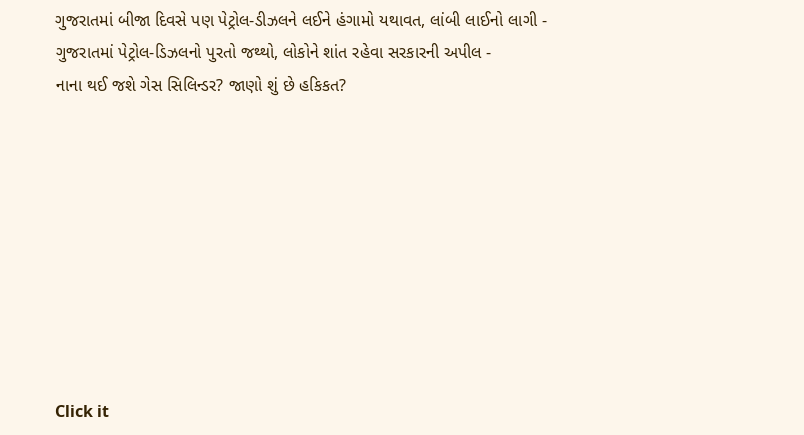ગુજરાતમાં બીજા દિવસે પણ પેટ્રોલ-ડીઝલને લઈને હંગામો યથાવત, લાંબી લાઈનો લાગી -
ગુજરાતમાં પેટ્રોલ-ડિઝલનો પુરતો જથ્થો, લોકોને શાંત રહેવા સરકારની અપીલ -
નાના થઈ જશે ગેસ સિલિન્ડર? જાણો શું છે હકિકત?









Click it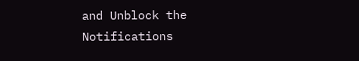and Unblock the Notifications